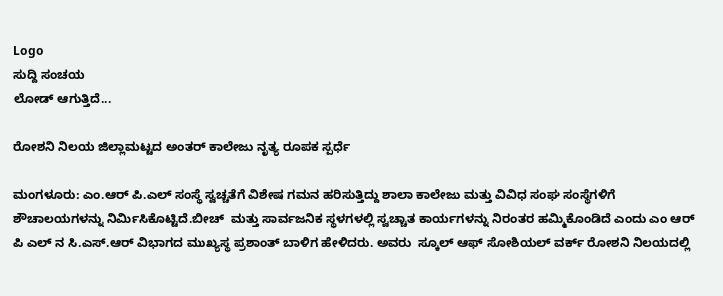Logo
ಸುದ್ದಿ ಸಂಚಯ
ಲೋಡ್ ಆಗುತ್ತಿದೆ...

ರೋಶನಿ ನಿಲಯ ಜಿಲ್ಲಾಮಟ್ಟದ ಅಂತರ್ ಕಾಲೇಜು ನೃತ್ಯ ರೂಪಕ ಸ್ಪರ್ಧೆ

ಮಂಗಳೂರು: ಎಂ.ಆರ್ ಪಿ.ಎಲ್ ಸಂಸ್ಥೆ ಸ್ವಚ್ಚತೆಗೆ ವಿಶೇಷ ಗಮನ ಹರಿಸುತ್ತಿದ್ದು ಶಾಲಾ ಕಾಲೇಜು ಮತ್ತು ವಿವಿಧ ಸಂಘ ಸಂಸ್ಥೆಗಳಿಗೆ ಶೌಚಾಲಯಗಳನ್ನು ನಿರ್ಮಿಸಿಕೊಟ್ಟಿದೆ.ಬೀಚ್  ಮತ್ತು ಸಾರ್ವಜನಿಕ ಸ್ಥಳಗಳಲ್ಲಿ ಸ್ವಚ್ಚಾತ ಕಾರ್ಯಗಳನ್ನು ನಿರಂತರ ಹಮ್ಮಿಕೊಂಡಿದೆ ಎಂದು ಎಂ ಆರ್ ಪಿ ಎಲ್ ನ ಸಿ.ಎಸ್.ಆರ್ ವಿಭಾಗದ ಮುಖ್ಯಸ್ಥ ಪ್ರಶಾಂತ್ ಬಾಳಿಗ ಹೇಳಿದರು. ಅವರು  ಸ್ಕೂಲ್ ಆಫ್ ಸೋಶಿಯಲ್ ವರ್ಕ್ ರೋಶನಿ ನಿಲಯದಲ್ಲಿ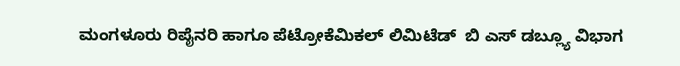ಮಂಗಳೂರು ರಿಪೈನರಿ ಹಾಗೂ ಪೆಟ್ರೋಕೆಮಿಕಲ್ ಲಿಮಿಟೆಡ್  ಬಿ ಎಸ್ ಡಬ್ಲ್ಯೂ ವಿಭಾಗ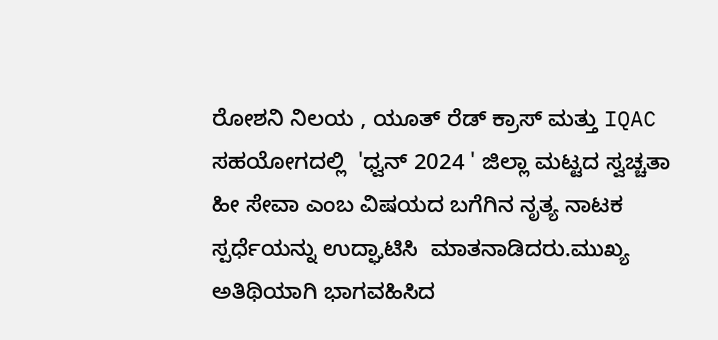ರೋಶನಿ ನಿಲಯ , ಯೂತ್ ರೆಡ್ ಕ್ರಾಸ್ ಮತ್ತು IQAC ಸಹಯೋಗದಲ್ಲಿ  'ಧ್ವನ್ 2024 ' ಜಿಲ್ಲಾ ಮಟ್ಟದ ಸ್ವಚ್ಚತಾ ಹೀ ಸೇವಾ ಎಂಬ ವಿಷಯದ ಬಗೆಗಿನ ನೃತ್ಯ ನಾಟಕ ಸ್ಪರ್ಧೆಯನ್ನು ಉದ್ಘಾಟಿಸಿ  ಮಾತನಾಡಿದರು.ಮುಖ್ಯ ಅತಿಥಿಯಾಗಿ ಭಾಗವಹಿಸಿದ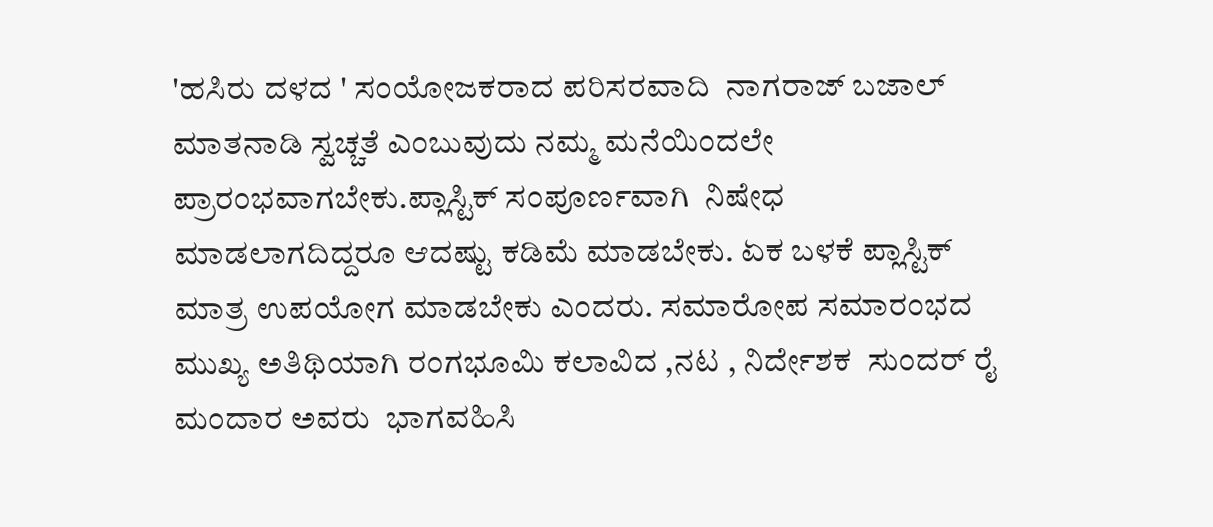'ಹಸಿರು ದಳದ ' ಸಂಯೋಜಕರಾದ ಪರಿಸರವಾದಿ  ನಾಗರಾಜ್ ಬಜಾಲ್   ಮಾತನಾಡಿ ಸ್ವಚ್ಚತೆ ಎಂಬುವುದು ನಮ್ಮ ಮನೆಯಿಂದಲೇ ಪ್ರಾರಂಭವಾಗಬೇಕು.ಪ್ಲಾಸ್ಟಿಕ್ ಸಂಪೂರ್ಣವಾಗಿ  ನಿಷೇಧ ಮಾಡಲಾಗದಿದ್ದರೂ ಆದಷ್ಟು ಕಡಿಮೆ ಮಾಡಬೇಕು. ಏಕ ಬಳಕೆ ಪ್ಲಾಸ್ಟಿಕ್ ಮಾತ್ರ ಉಪಯೋಗ ಮಾಡಬೇಕು ಎಂದರು. ಸಮಾರೋಪ ಸಮಾರಂಭದ ಮುಖ್ಯ ಅತಿಥಿಯಾಗಿ ರಂಗಭೂಮಿ ಕಲಾವಿದ ,ನಟ , ನಿರ್ದೇಶಕ  ಸುಂದರ್ ರೈ ಮಂದಾರ ಅವರು  ಭಾಗವಹಿಸಿ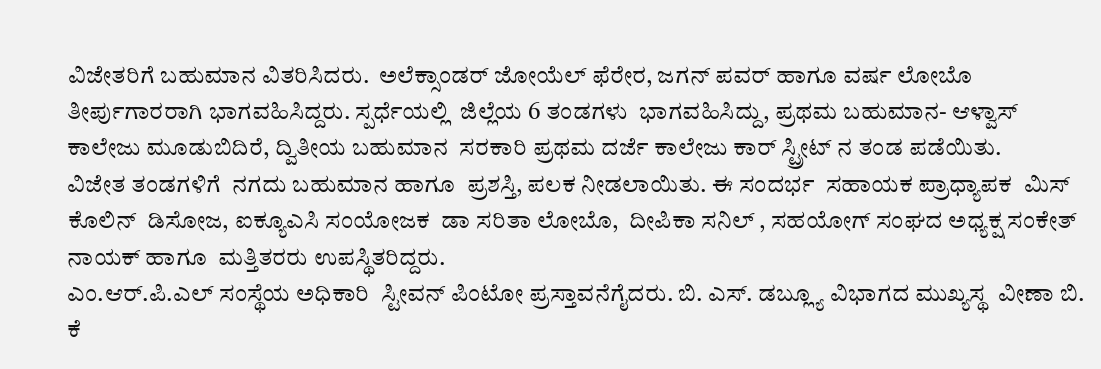ವಿಜೇತರಿಗೆ ಬಹುಮಾನ ವಿತರಿಸಿದರು.  ಅಲೆಕ್ಸಾಂಡರ್ ಜೋಯೆಲ್ ಫೆರೇರ, ಜಗನ್ ಪವರ್ ಹಾಗೂ ವರ್ಷ ಲೋಬೊ ತೀರ್ಪುಗಾರರಾಗಿ ಭಾಗವಹಿಸಿದ್ದರು. ಸ್ಪರ್ಧೆಯಲ್ಲಿ  ಜಿಲ್ಲೆಯ 6 ತಂಡಗಳು  ಭಾಗವಹಿಸಿದ್ದು, ಪ್ರಥಮ ಬಹುಮಾನ- ಆಳ್ವಾಸ್  ಕಾಲೇಜು ಮೂಡುಬಿದಿರೆ, ದ್ವಿತೀಯ ಬಹುಮಾನ  ಸರಕಾರಿ ಪ್ರಥಮ ದರ್ಜೆ ಕಾಲೇಜು ಕಾರ್ ಸ್ಟ್ರೀಟ್ ನ ತಂಡ ಪಡೆಯಿತು.
ವಿಜೇತ ತಂಡಗಳಿಗೆ  ನಗದು ಬಹುಮಾನ ಹಾಗೂ  ಪ್ರಶಸ್ತಿ, ಪಲಕ ನೀಡಲಾಯಿತು. ಈ ಸಂದರ್ಭ  ಸಹಾಯಕ ಪ್ರಾಧ್ಯಾಪಕ  ಮಿಸ್ ಕೊಲಿನ್  ಡಿಸೋಜ, ಐಕ್ಯೂಎಸಿ ಸಂಯೋಜಕ  ಡಾ ಸರಿತಾ ಲೋಬೊ,  ದೀಪಿಕಾ ಸನಿಲ್ , ಸಹಯೋಗ್ ಸಂಘದ ಅಧ್ಯಕ್ಷ ಸಂಕೇತ್ ನಾಯಕ್ ಹಾಗೂ  ಮತ್ತಿತರರು ಉಪಸ್ಥಿತರಿದ್ದರು.
ಎಂ.ಆರ್.ಪಿ.ಎಲ್ ಸಂಸ್ಥೆಯ ಅಧಿಕಾರಿ  ಸ್ಟೀವನ್ ಪಿಂಟೋ ಪ್ರಸ್ತಾವನೆಗೈದರು. ಬಿ. ಎಸ್. ಡಬ್ಲ್ಯೂ ವಿಭಾಗದ ಮುಖ್ಯಸ್ಥ  ವೀಣಾ ಬಿ. ಕೆ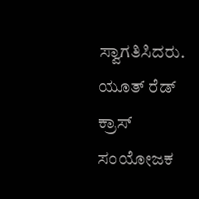ಸ್ವಾಗತಿಸಿದರು. ಯೂತ್ ರೆಡ್ ಕ್ರಾಸ್ ಸಂಯೋಜಕ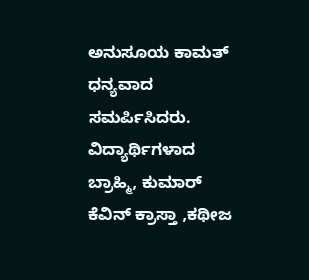ಅನುಸೂಯ ಕಾಮತ್ ಧನ್ಯವಾದ ಸಮರ್ಪಿಸಿದರು.  ವಿದ್ಯಾರ್ಥಿಗಳಾದ ಬ್ರಾಹ್ಮಿ, ಕುಮಾರ್ ಕೆವಿನ್ ಕ್ರಾಸ್ತಾ ,ಕಥೀಜ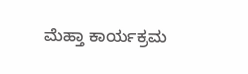ಮೆಹ್ತಾ ಕಾರ್ಯಕ್ರಮ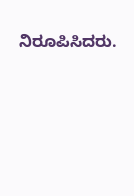ನಿರೂಪಿಸಿದರು.